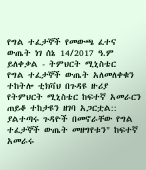የግል ተፈታኞች የመውጫ ፈተና ውጤት ነገ ሰኔ 14/2017 ዓ.ም ይለቀቃል - ትምህርት ሚኒስቴር
የግል ተፈታኞች ውጤት አለመለቀቁን ተከትሎ ቲክቫህ በጉዳዩ ዙሪያ የትምህርት ሚኒስቴር ከፍተኛ አመራርን ጠይቆ ተከታዩን ዘገባ አጋርቷል:: ያልተጣሩ ጉዳዮች በመኖራቸው የግል ተፈታኞች ውጤት መዘግየቱን" ከፍተኛ አመራሩ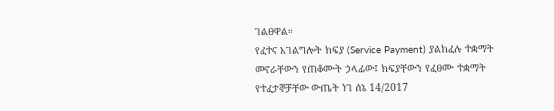ገልፀዋል።
የፈተና አገልግሎት ክፍያ (Service Payment) ያልከፈሉ ተቋማት መኖራቸውን የጠቆሙት ኃላፊው፤ ክፍያቸውን የፈፀሙ ተቋማት የተፈታኞቻቸው ውጤት ነገ ሰኔ 14/2017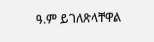ዓ.ም ይገለጽላቸዋል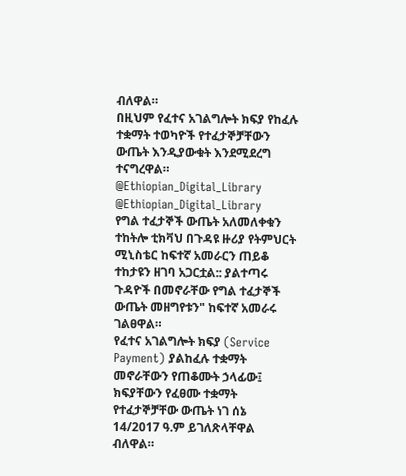ብለዋል።
በዚህም የፈተና አገልግሎት ክፍያ የከፈሉ ተቋማት ተወካዮች የተፈታኞቻቸውን ውጤት እንዲያውቁት እንደሚደረግ ተናግረዋል።
@Ethiopian_Digital_Library
@Ethiopian_Digital_Library
የግል ተፈታኞች ውጤት አለመለቀቁን ተከትሎ ቲክቫህ በጉዳዩ ዙሪያ የትምህርት ሚኒስቴር ከፍተኛ አመራርን ጠይቆ ተከታዩን ዘገባ አጋርቷል:: ያልተጣሩ ጉዳዮች በመኖራቸው የግል ተፈታኞች ውጤት መዘግየቱን" ከፍተኛ አመራሩ ገልፀዋል።
የፈተና አገልግሎት ክፍያ (Service Payment) ያልከፈሉ ተቋማት መኖራቸውን የጠቆሙት ኃላፊው፤ ክፍያቸውን የፈፀሙ ተቋማት የተፈታኞቻቸው ውጤት ነገ ሰኔ 14/2017 ዓ.ም ይገለጽላቸዋል ብለዋል።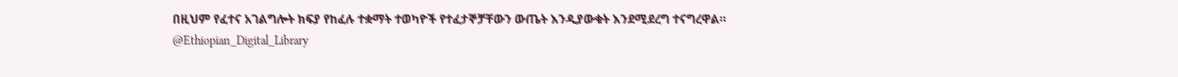በዚህም የፈተና አገልግሎት ክፍያ የከፈሉ ተቋማት ተወካዮች የተፈታኞቻቸውን ውጤት እንዲያውቁት እንደሚደረግ ተናግረዋል።
@Ethiopian_Digital_Library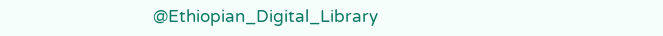@Ethiopian_Digital_Library